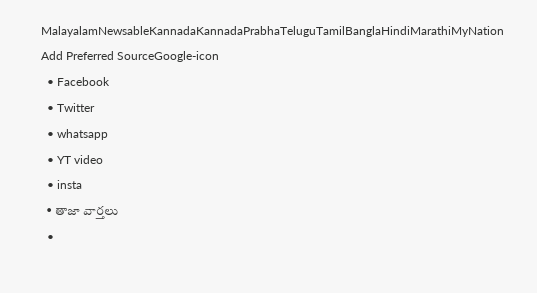MalayalamNewsableKannadaKannadaPrabhaTeluguTamilBanglaHindiMarathiMyNation
Add Preferred SourceGoogle-icon
  • Facebook
  • Twitter
  • whatsapp
  • YT video
  • insta
  • తాజా వార్తలు
  •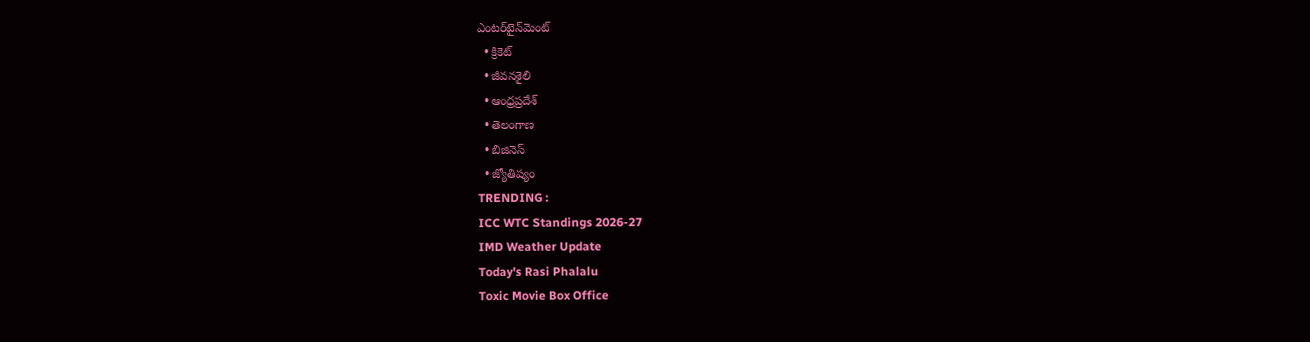ఎంటర్‌టైన్‌మెంట్
  • క్రికెట్
  • జీవనశైలి
  • ఆంధ్రప్రదేశ్
  • తెలంగాణ
  • బిజినెస్
  • జ్యోతిష్యం
TRENDING :
ICC WTC Standings 2026-27
IMD Weather Update
Today's Rasi Phalalu
Toxic Movie Box Office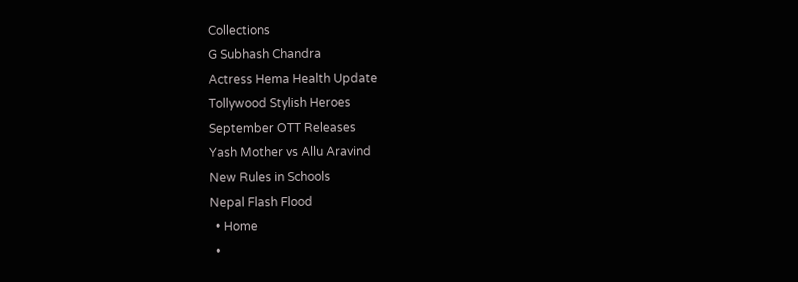Collections
G Subhash Chandra
Actress Hema Health Update
Tollywood Stylish Heroes
September OTT Releases
Yash Mother vs Allu Aravind
New Rules in Schools
Nepal Flash Flood
  • Home
  •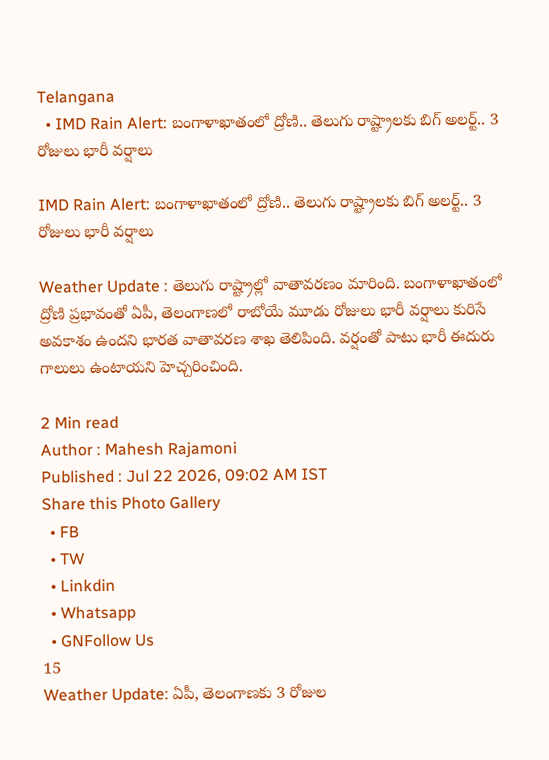Telangana
  • IMD Rain Alert: బంగాళాఖాతంలో ద్రోణి.. తెలుగు రాష్ట్రాలకు బిగ్ అలర్ట్.. 3 రోజులు భారీ వర్షాలు

IMD Rain Alert: బంగాళాఖాతంలో ద్రోణి.. తెలుగు రాష్ట్రాలకు బిగ్ అలర్ట్.. 3 రోజులు భారీ వర్షాలు

Weather Update : తెలుగు రాష్ట్రాల్లో వాతావరణం మారింది. బంగాళాఖాతంలో ద్రోణి ప్రభావంతో ఏపీ, తెలంగాణలో రాబోయే మూడు రోజులు భారీ వర్షాలు కురిసే అవకాశం ఉందని భారత వాతావరణ శాఖ తెలిపింది. వర్షంతో పాటు భారీ ఈదురు గాలులు ఉంటాయని హెచ్చరించింది.

2 Min read
Author : Mahesh Rajamoni
Published : Jul 22 2026, 09:02 AM IST
Share this Photo Gallery
  • FB
  • TW
  • Linkdin
  • Whatsapp
  • GNFollow Us
15
Weather Update: ఏపీ, తెలంగాణకు 3 రోజుల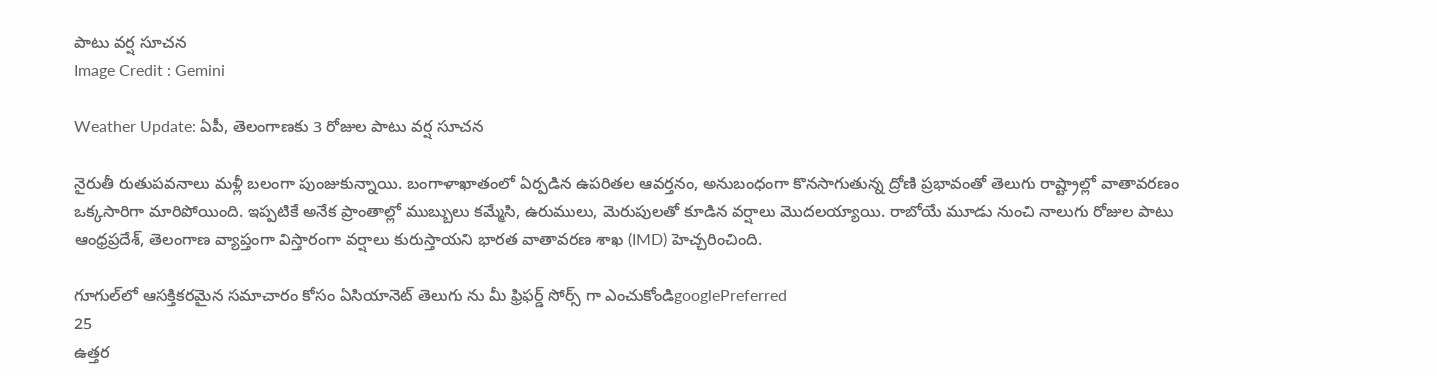పాటు వర్ష సూచన
Image Credit : Gemini

Weather Update: ఏపీ, తెలంగాణకు 3 రోజుల పాటు వర్ష సూచన

నైరుతీ రుతుపవనాలు మళ్లీ బలంగా పుంజుకున్నాయి. బంగాళాఖాతంలో ఏర్పడిన ఉపరితల ఆవర్తనం, అనుబంధంగా కొనసాగుతున్న ద్రోణి ప్రభావంతో తెలుగు రాష్ట్రాల్లో వాతావరణం ఒక్కసారిగా మారిపోయింది. ఇప్పటికే అనేక ప్రాంతాల్లో ముబ్బులు కమ్మేసి, ఉరుములు, మెరుపులతో కూడిన వర్షాలు మొదలయ్యాయి. రాబోయే మూడు నుంచి నాలుగు రోజుల పాటు ఆంధ్రప్రదేశ్, తెలంగాణ వ్యాప్తంగా విస్తారంగా వర్షాలు కురుస్తాయని భారత వాతావరణ శాఖ (IMD) హెచ్చరించింది.

గూగుల్‌లో ఆసక్తికరమైన సమాచారం కోసం ఏసియానెట్ తెలుగు ను మీ ఫ్రిఫర్డ్ సోర్స్ గా ఎంచుకోండిgooglePreferred
25
ఉత్తర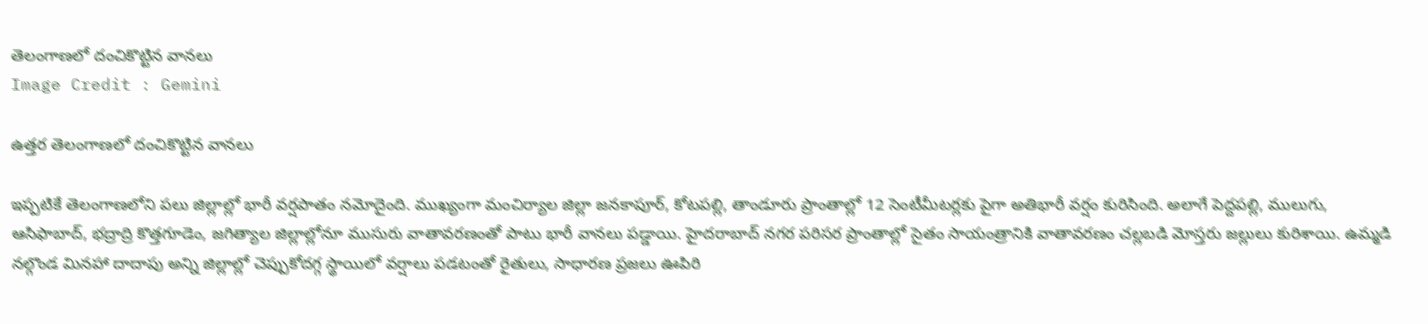తెలంగాణలో దంచికొట్టిన వానలు
Image Credit : Gemini

ఉత్తర తెలంగాణలో దంచికొట్టిన వానలు

ఇప్పటికే తెలంగాణలోని పలు జిల్లాల్లో భారీ వర్షపాతం నమోదైంది. ముఖ్యంగా మంచిర్యాల జిల్లా జనకాపూర్, కోటపల్లి, తాండూరు ప్రాంతాల్లో 12 సెంటీమీటర్లకు పైగా అతిభారీ వర్షం కురిసింది. అలాగే పెద్దపల్లి, ములుగు, ఆసిఫాబాద్, భద్రాద్రి కొత్తగూడెం, జగిత్యాల జిల్లాల్లోనూ ముసురు వాతావరణంతో పాటు భారీ వానలు పడ్డాయి. హైదరాబాద్‌ నగర పరిసర ప్రాంతాల్లో సైతం సాయంత్రానికి వాతావరణం చల్లబడి మోస్తరు జల్లులు కురిశాయి. ఉమ్మడి నల్గొండ మినహా దాదాపు అన్ని జిల్లాల్లో చెప్పుకోదగ్గ స్థాయిలో వర్షాలు పడటంతో రైతులు, సాధారణ ప్రజలు ఊపిరి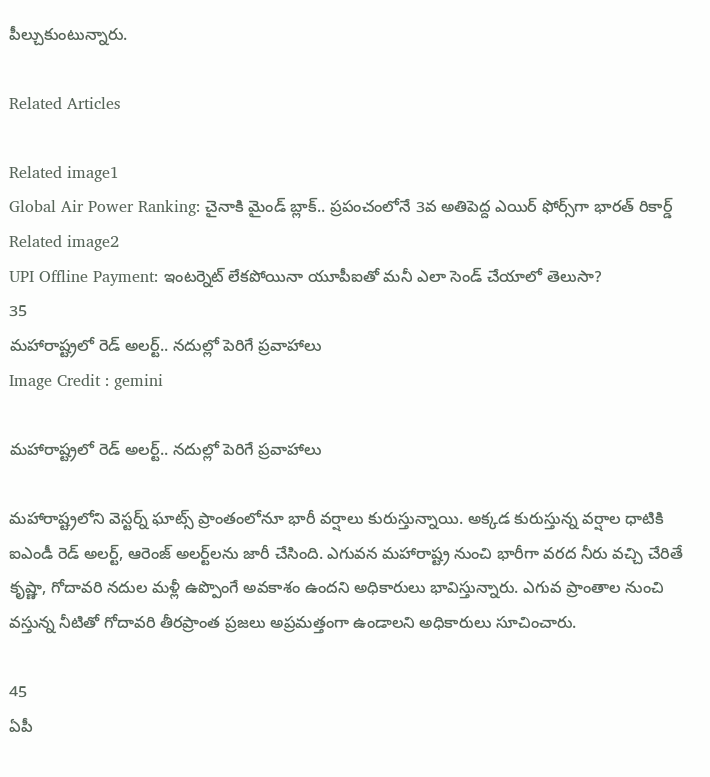పీల్చుకుంటున్నారు.

Related Articles

Related image1
Global Air Power Ranking: చైనాకి మైండ్ బ్లాక్.. ప్రపంచంలోనే 3వ అతిపెద్ద ఎయిర్ ఫోర్స్‌గా భారత్ రికార్డ్
Related image2
UPI Offline Payment: ఇంటర్నెట్ లేకపోయినా యూపీఐతో మనీ ఎలా సెండ్ చేయాలో తెలుసా?
35
మహారాష్ట్రలో రెడ్ అలర్ట్.. నదుల్లో పెరిగే ప్రవాహాలు
Image Credit : gemini

మహారాష్ట్రలో రెడ్ అలర్ట్.. నదుల్లో పెరిగే ప్రవాహాలు

మహారాష్ట్రలోని వెస్టర్న్ ఘాట్స్ ప్రాంతంలోనూ భారీ వర్షాలు కురుస్తున్నాయి. అక్కడ కురుస్తున్న వర్షాల ధాటికి ఐఎండీ రెడ్ అలర్ట్, ఆరెంజ్ అలర్ట్‌లను జారీ చేసింది. ఎగువన మహారాష్ట్ర నుంచి భారీగా వరద నీరు వచ్చి చేరితే కృష్ణా, గోదావరి నదుల మళ్లీ ఉప్పొంగే అవకాశం ఉందని అధికారులు భావిస్తున్నారు. ఎగువ ప్రాంతాల నుంచి వస్తున్న నీటితో గోదావరి తీరప్రాంత ప్రజలు అప్రమత్తంగా ఉండాలని అధికారులు సూచించారు.

45
ఏపీ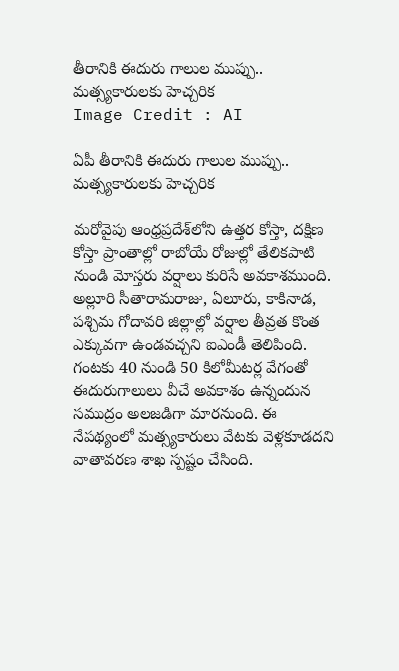తీరానికి ఈదురు గాలుల ముప్పు.. మత్స్యకారులకు హెచ్చరిక
Image Credit : AI

ఏపీ తీరానికి ఈదురు గాలుల ముప్పు.. మత్స్యకారులకు హెచ్చరిక

మరోవైపు ఆంధ్రప్రదేశ్‌లోని ఉత్తర కోస్తా, దక్షిణ కోస్తా ప్రాంతాల్లో రాబోయే రోజుల్లో తేలికపాటి నుండి మోస్తరు వర్షాలు కురిసే అవకాశముంది. అల్లూరి సీతారామరాజు, ఏలూరు, కాకినాడ, పశ్చిమ గోదావరి జిల్లాల్లో వర్షాల తీవ్రత కొంత ఎక్కువగా ఉండవచ్చని ఐఎండీ తెలిపింది. గంటకు 40 నుండి 50 కిలోమీటర్ల వేగంతో ఈదురుగాలులు వీచే అవకాశం ఉన్నందున సముద్రం అలజడిగా మారనుంది. ఈ నేపథ్యంలో మత్స్యకారులు వేటకు వెళ్లకూడదని వాతావరణ శాఖ స్పష్టం చేసింది.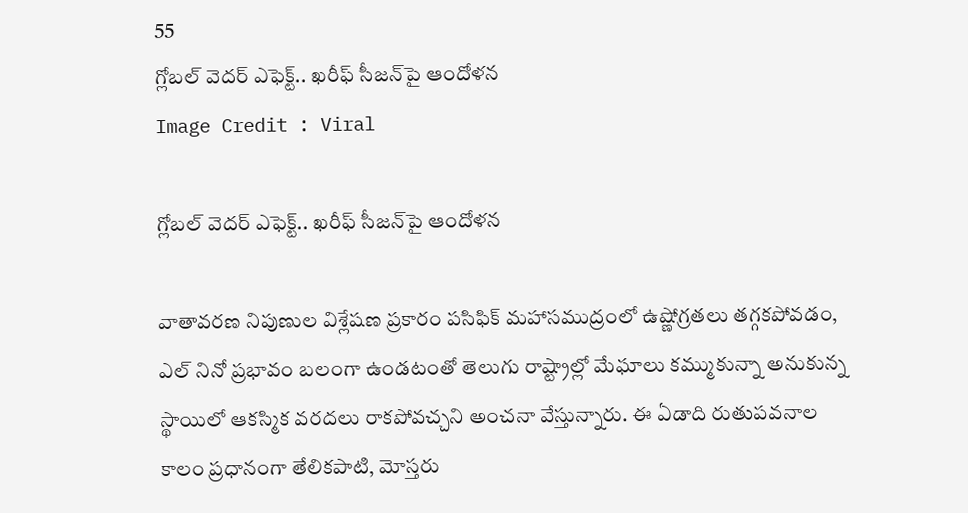55
గ్లోబల్ వెదర్ ఎఫెక్ట్.. ఖరీఫ్ సీజన్‌పై ఆందోళన
Image Credit : Viral

గ్లోబల్ వెదర్ ఎఫెక్ట్.. ఖరీఫ్ సీజన్‌పై ఆందోళన

వాతావరణ నిపుణుల విశ్లేషణ ప్రకారం పసిఫిక్ మహాసముద్రంలో ఉష్ణోగ్రతలు తగ్గకపోవడం, ఎల్ నినో ప్రభావం బలంగా ఉండటంతో తెలుగు రాష్ట్రాల్లో మేఘాలు కమ్ముకున్నా అనుకున్న స్థాయిలో ఆకస్మిక వరదలు రాకపోవచ్చని అంచనా వేస్తున్నారు. ఈ ఏడాది రుతుపవనాల కాలం ప్రధానంగా తేలికపాటి, మోస్తరు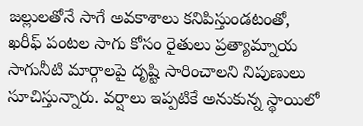జల్లులతోనే సాగే అవకాశాలు కనిపిస్తుండటంతో, ఖరీఫ్ పంటల సాగు కోసం రైతులు ప్రత్యామ్నాయ సాగునీటి మార్గాలపై దృష్టి సారించాలని నిపుణులు సూచిస్తున్నారు. వర్షాలు ఇప్పటికే అనుకున్న స్థాయిలో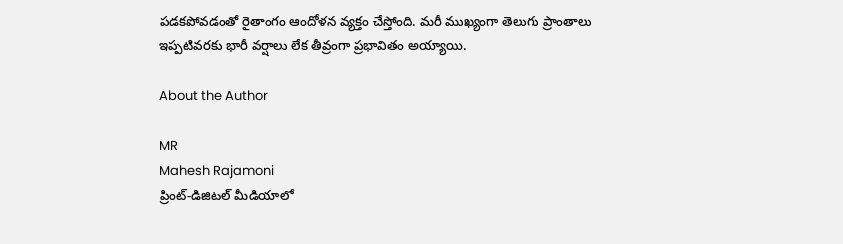పడకపోవడంతో రైతాంగం ఆందోళన వ్యక్తం చేస్తోంది. మరీ ముఖ్యంగా తెలుగు ప్రాంతాలు ఇప్పటివరకు భారీ వర్షాలు లేక తీవ్రంగా ప్రభావితం అయ్యాయి.

About the Author

MR
Mahesh Rajamoni
ప్రింట్-డిజిటల్ మీడియాలో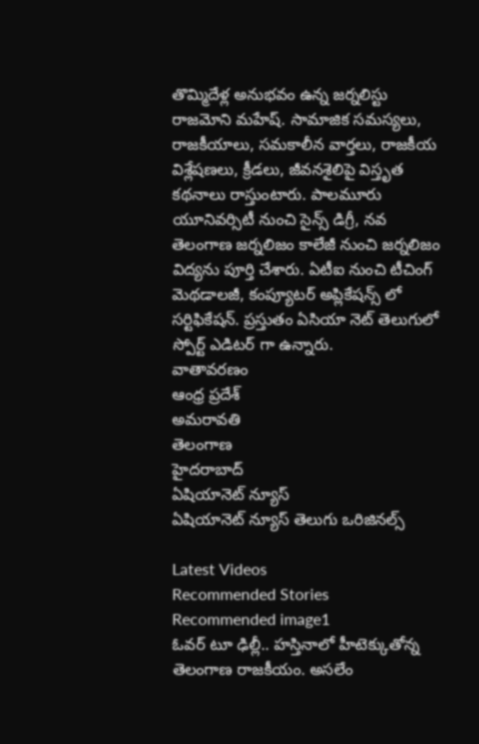తొమ్మిదేళ్ల అనుభవం ఉన్న జ‌ర్న‌లిస్టు రాజమోని మహేష్. సామాజిక సమస్యలు, రాజకీయాలు, సమకాలీన వార్తలు, రాజకీయ విశ్లేషణలు, క్రీడలు, జీవనశైలిపై విస్తృత క‌థ‌నాలు రాస్తుంటారు. పాలమూరు యూనివర్సిటీ నుంచి సైన్స్ డిగ్రీ, నవ తెలంగాణ జర్నలిజం కాలేజీ నుంచి జర్నలిజం విద్యను పూర్తి చేశారు. ఏటీఐ నుంచి టీచింగ్ మెథడాలజీ, కంప్యూటర్ అప్లికేషన్స్ లో సర్టిఫికేషన్. ప్రస్తుతం ఏసియా నెట్ తెలుగులో స్పోర్ట్ ఎడిటర్ గా ఉన్నారు.
వాతావరణం
ఆంధ్ర ప్రదేశ్
అమరావతి
తెలంగాణ
హైదరాబాద్
ఏషియానెట్ న్యూస్
ఏషియానెట్ న్యూస్ తెలుగు ఒరిజినల్స్

Latest Videos
Recommended Stories
Recommended image1
ఓవ‌ర్ టూ ఢిల్లీ.. హ‌స్తినాలో హీటెక్కుతోన్న తెలంగాణ రాజ‌కీయం. అస‌లేం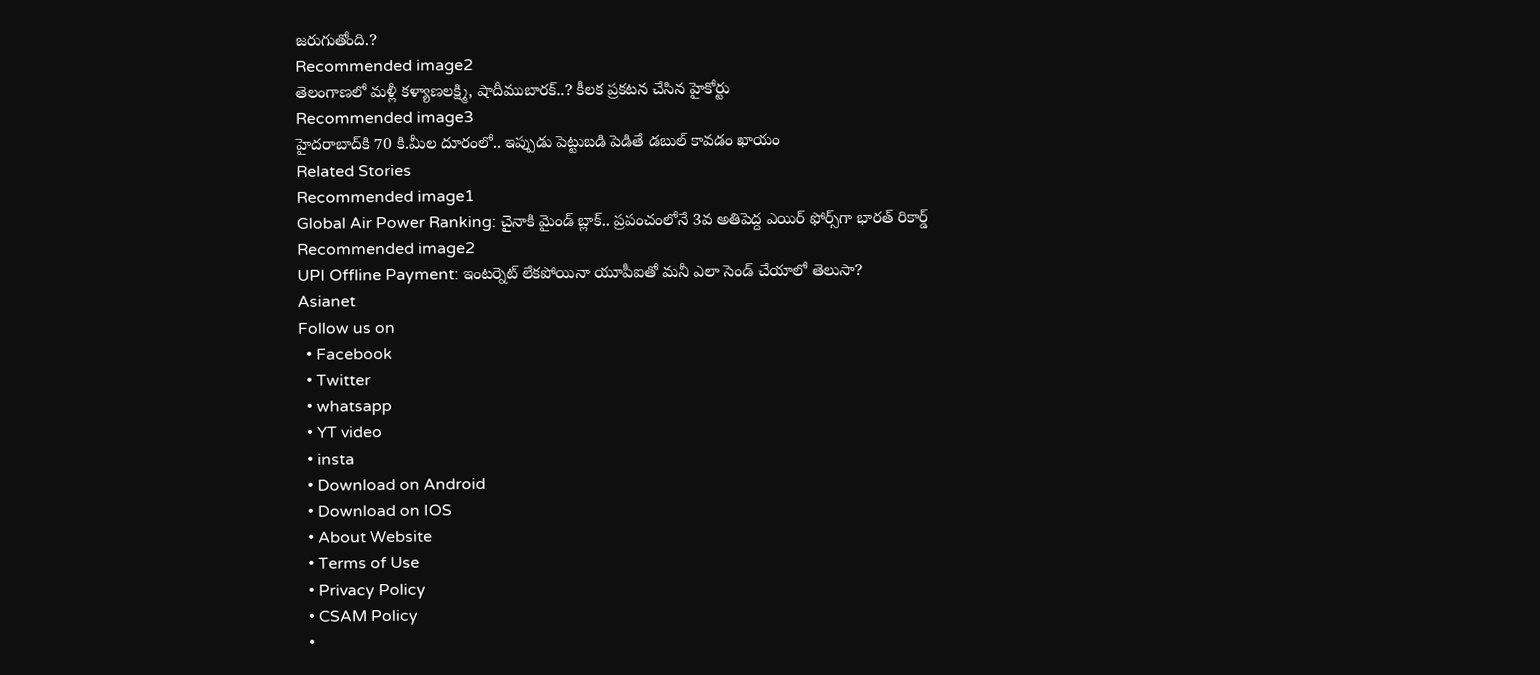జ‌రుగుతోంది.?
Recommended image2
తెలంగాణ‌లో మ‌ళ్లీ కళ్యాణలక్ష్మి, షాదీముబారక్‌..? కీల‌క ప్ర‌క‌ట‌న చేసిన హైకోర్టు
Recommended image3
హైద‌రాబాద్‌కి 70 కి.మీల దూరంలో.. ఇప్పుడు పెట్టుబ‌డి పెడితే డ‌బుల్‌ కావ‌డం ఖాయం
Related Stories
Recommended image1
Global Air Power Ranking: చైనాకి మైండ్ బ్లాక్.. ప్రపంచంలోనే 3వ అతిపెద్ద ఎయిర్ ఫోర్స్‌గా భారత్ రికార్డ్
Recommended image2
UPI Offline Payment: ఇంటర్నెట్ లేకపోయినా యూపీఐతో మనీ ఎలా సెండ్ చేయాలో తెలుసా?
Asianet
Follow us on
  • Facebook
  • Twitter
  • whatsapp
  • YT video
  • insta
  • Download on Android
  • Download on IOS
  • About Website
  • Terms of Use
  • Privacy Policy
  • CSAM Policy
  •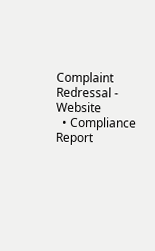Complaint Redressal - Website
  • Compliance Report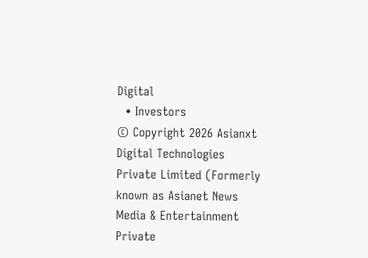Digital
  • Investors
© Copyright 2026 Asianxt Digital Technologies Private Limited (Formerly known as Asianet News Media & Entertainment Private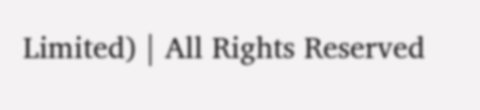Limited) | All Rights Reserved